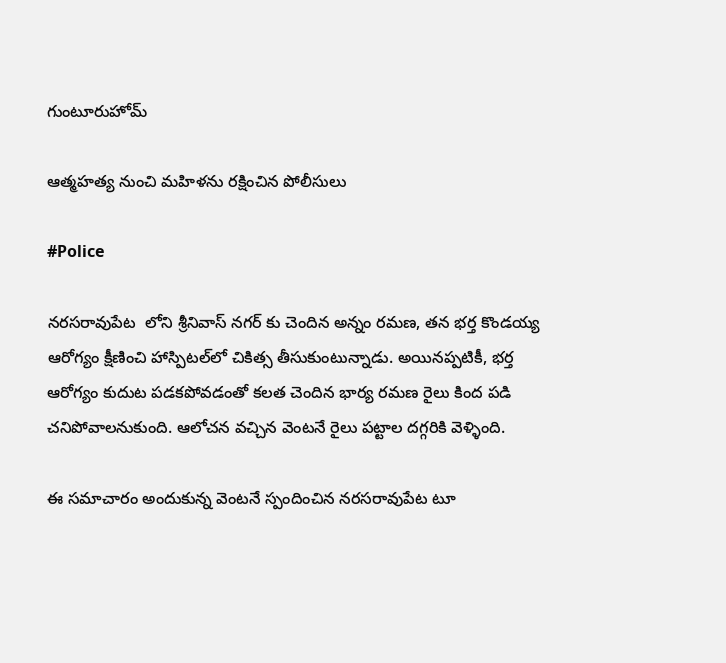గుంటూరుహోమ్

ఆత్మహత్య నుంచి మహిళను రక్షించిన పోలీసులు

#Police

నరసరావుపేట  లోని శ్రీనివాస్ నగర్ కు చెందిన అన్నం రమణ, తన భర్త కొండయ్య ఆరోగ్యం క్షీణించి హాస్పిటల్‌లో చికిత్స తీసుకుంటున్నాడు. అయినప్పటికీ, భర్త ఆరోగ్యం కుదుట పడకపోవడంతో కలత చెందిన భార్య రమణ రైలు కింద పడి చనిపోవాలనుకుంది. ఆలోచన వచ్చిన వెంటనే రైలు పట్టాల దగ్గరికి వెళ్ళింది.

ఈ సమాచారం అందుకున్న వెంటనే స్పందించిన నరసరావుపేట టూ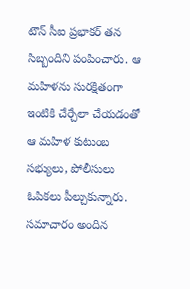టౌన్ సీఐ ప్రభాకర్ తన సిబ్బందిని పంపించారు. ఆ మహిళను సురక్షితంగా ఇంటికి చేర్చేలా చేయడంతో ఆ మహిళ కుటుంబ సభ్యులు, పోలీసులు ఓపికలు పీల్చుకున్నారు. సమాచారం అందిన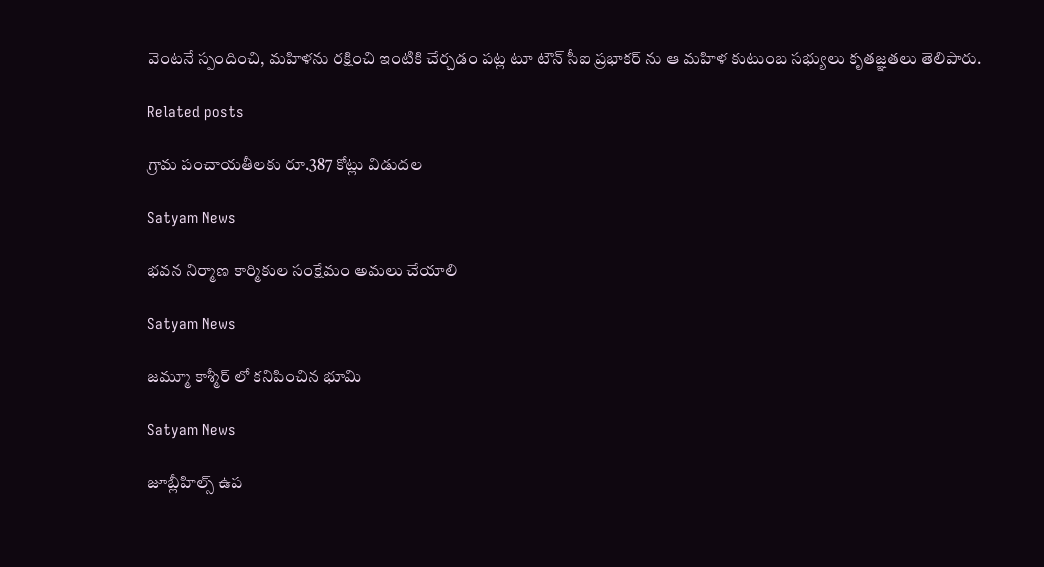వెంటనే స్పందించి, మహిళను రక్షించి ఇంటికి చేర్చడం పట్ల టూ టౌన్ సీఐ ప్రభాకర్ ను ఆ మహిళ కుటుంబ సభ్యులు కృతజ్ఞతలు తెలిపారు.

Related posts

గ్రామ పంచాయతీలకు రూ.387 కోట్లు విడుదల

Satyam News

భవన నిర్మాణ కార్మికుల సంక్షేమం అమలు చేయాలి

Satyam News

జమ్మూ కాశ్మీర్ లో కనిపించిన భూమి

Satyam News

జూబ్లీహిల్స్ ఉప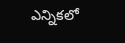ఎన్నికలో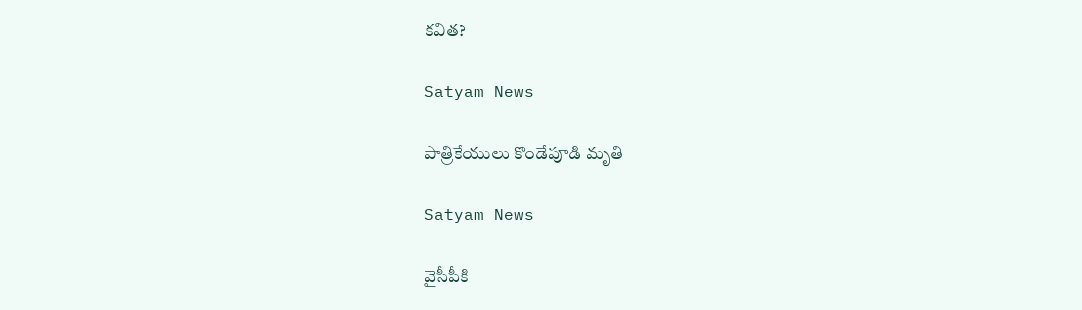కవిత?

Satyam News

పాత్రికేయులు కొండేపూడి మృతి

Satyam News

వైసీపీకి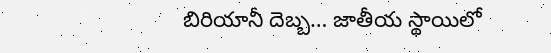బిరియానీ దెబ్బ… జాతీయ స్థాయిలో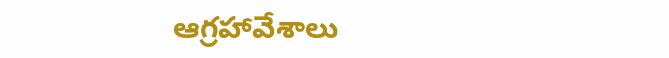ఆగ్రహావేశాలు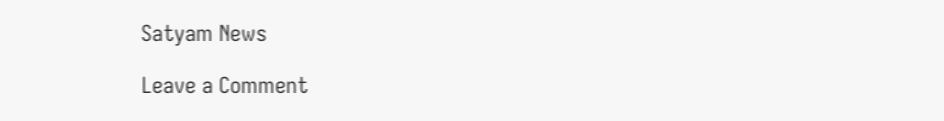Satyam News

Leave a Comment